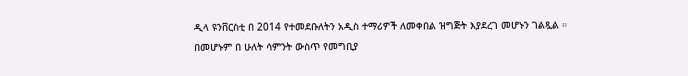ዲላ ዩንቨርስቲ በ 2014 የተመደቡለትን አዲስ ተማሪዎች ለመቀበል ዝግጅት እያደረገ መሆኑን ገልጿል ። በመሆኑም በ ሁለት ሳምንት ውስጥ የመግቢያ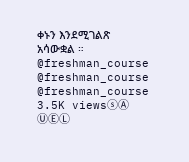ቀኑን እንደሚገልጽ አሳውቋል ። @freshman_course @freshman_course @freshman_course 3.5K viewsⓢⒶ ⓊⒺⓁ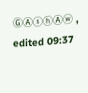ⒼⒶⓢⓗⒶⓦ , edited 09:37